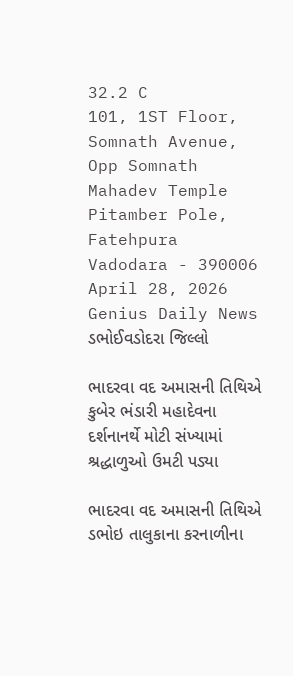32.2 C
101, 1ST Floor, Somnath Avenue, Opp Somnath Mahadev Temple Pitamber Pole, Fatehpura Vadodara - 390006
April 28, 2026
Genius Daily News
ડભોઈવડોદરા જિલ્લો

ભાદરવા વદ અમાસની તિથિએ કુબેર ભંડારી મહાદેવના દર્શનાનર્થે મોટી સંખ્યામાં શ્રદ્ધાળુઓ ઉમટી પડ્યા

ભાદરવા વદ અમાસની તિથિએ ડભોઇ તાલુકાના કરનાળીના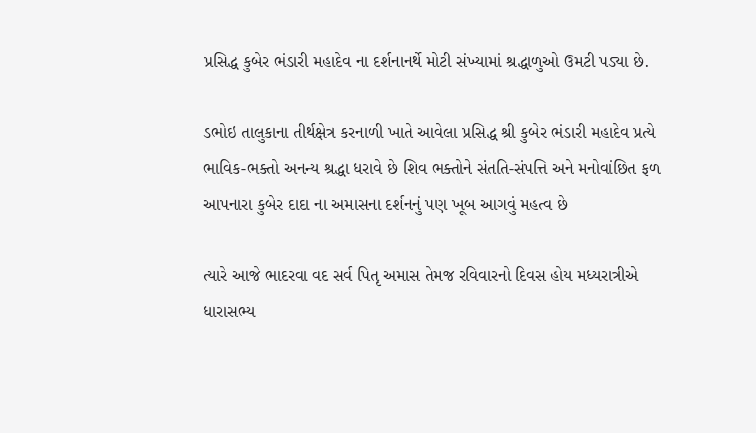પ્રસિદ્ધ કુબેર ભંડારી મહાદેવ ના દર્શનાનર્થે મોટી સંખ્યામાં શ્રદ્ધાળુઓ ઉમટી પડ્યા છે.

ડભોઇ તાલુકાના તીર્થક્ષેત્ર કરનાળી ખાતે આવેલા પ્રસિદ્ધ શ્રી કુબેર ભંડારી મહાદેવ પ્રત્યે ભાવિક-ભક્તો અનન્ય શ્રદ્ધા ધરાવે છે શિવ ભક્તોને સંતતિ-સંપત્તિ અને મનોવાંછિત ફળ આપનારા કુબેર દાદા ના અમાસના દર્શનનું પણ ખૂબ આગવું મહત્વ છે

ત્યારે આજે ભાદરવા વદ‌ સર્વ પિતૃ અમાસ તેમજ રવિવારનો દિવસ હોય મધ્યરાત્રીએ ધારાસભ્ય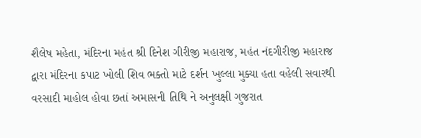શૈલેષ મહેતા, મંદિરના મહંત શ્રી દિનેશ ગીરીજી મહારાજ, મહંત નંદગીરીજી મહારાજ દ્વારા મંદિરના કપાટ ખોલી શિવ ભક્તો માટે દર્શન ખુલ્લા મુક્યા હતા વહેલી સવારથી વરસાદી માહોલ હોવા છતાં અમાસની તિથિ ને અનુલક્ષી ગુજરાત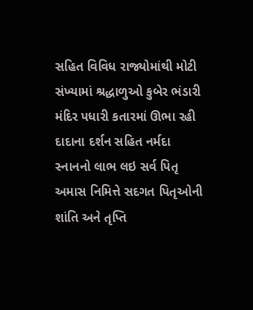સહિત વિવિધ રાજ્યોમાંથી મોટી સંખ્યામાં શ્રદ્ધાળુઓ કુબેર ભંડારી મંદિર પધારી કતારમાં ઊભા રહી દાદાના દર્શન સહિત નર્મદા સ્નાનનો લાભ લઇ સર્વ પિતૃ અમાસ નિમિત્તે સદગત પિતૃઓની શાંતિ અને તૃપ્તિ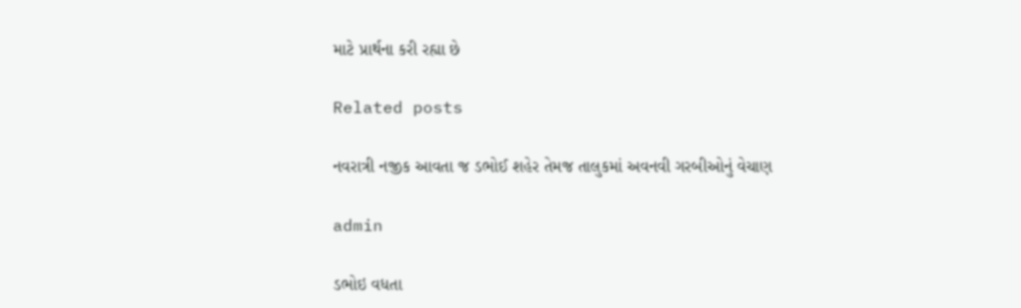માટે પ્રાર્થના કરી રહ્યા છે

Related posts

નવરાત્રી નજીક આવતા જ ડભોઈ શહેર તેમજ તાલુકમાં અવનવી ગરબીઓનું વેચાણ

admin

ડભોઇ વધતા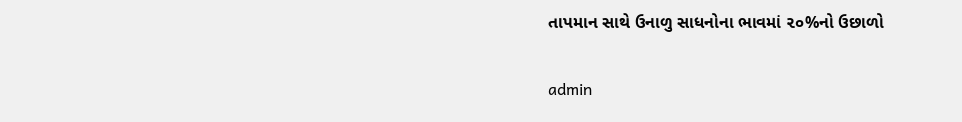તાપમાન સાથે ઉનાળુ સાધનોના ભાવમાં ૨૦%નો ઉછાળો

admin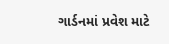ગાર્ડનમાં પ્રવેશ માટે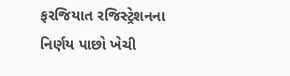ફરજિયાત રજિસ્ટ્રેશનના નિર્ણય પાછો ખેચી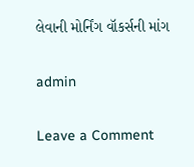લેવાની મોર્નિંગ વૉકર્સની માંગ

admin

Leave a Comment